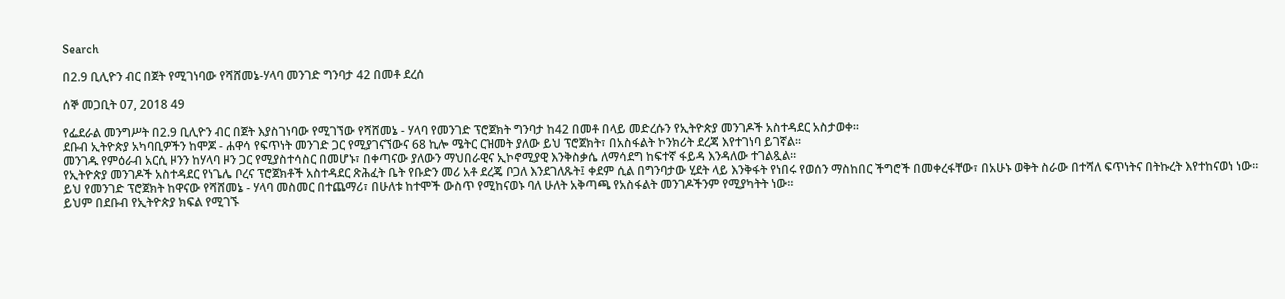Search

በ2.9 ቢሊዮን ብር በጀት የሚገነባው የሻሸመኔ-ሃላባ መንገድ ግንባታ 42 በመቶ ደረሰ

ሰኞ መጋቢት 07, 2018 49

የፌደራል መንግሥት በ2.9 ቢሊዮን ብር በጀት እያስገነባው የሚገኘው የሻሸመኔ - ሃላባ የመንገድ ፕሮጀክት ግንባታ ከ42 በመቶ በላይ መድረሱን የኢትዮጵያ መንገዶች አስተዳደር አስታወቀ።
ደቡብ ኢትዮጵያ አካባቢዎችን ከሞጆ - ሐዋሳ የፍጥነት መንገድ ጋር የሚያገናኘውና 68 ኪሎ ሜትር ርዝመት ያለው ይህ ፕሮጀክት፣ በአስፋልት ኮንክሪት ደረጃ እየተገነባ ይገኛል።
መንገዱ የምዕራብ አርሲ ዞንን ከሃላባ ዞን ጋር የሚያስተሳስር በመሆኑ፣ በቀጣናው ያለውን ማህበራዊና ኢኮኖሚያዊ እንቅስቃሴ ለማሳደግ ከፍተኛ ፋይዳ እንዳለው ተገልጿል።
የኢትዮጵያ መንገዶች አስተዳደር የነጌሌ ቦረና ፕሮጀክቶች አስተዳደር ጽሕፈት ቤት የቡድን መሪ አቶ ደረጄ ቦጋለ እንደገለጹት፤ ቀደም ሲል በግንባታው ሂደት ላይ እንቅፋት የነበሩ የወሰን ማስከበር ችግሮች በመቀረፋቸው፣ በአሁኑ ወቅት ስራው በተሻለ ፍጥነትና በትኩረት እየተከናወነ ነው።
ይህ የመንገድ ፕሮጀክት ከዋናው የሻሸመኔ - ሃላባ መስመር በተጨማሪ፣ በሁለቱ ከተሞች ውስጥ የሚከናወኑ ባለ ሁለት አቅጣጫ የአስፋልት መንገዶችንም የሚያካትት ነው።
ይህም በደቡብ የኢትዮጵያ ክፍል የሚገኙ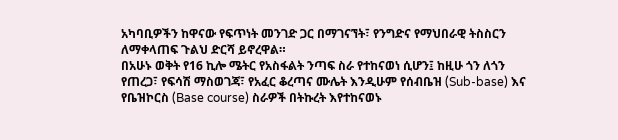አካባቢዎችን ከዋናው የፍጥነት መንገድ ጋር በማገናኘት፣ የንግድና የማህበራዊ ትስስርን ለማቀላጠፍ ጉልህ ድርሻ ይኖረዋል።
በአሁኑ ወቅት የ16 ኪሎ ሜትር የአስፋልት ንጣፍ ስራ የተከናወነ ሲሆን፤ ከዚሁ ጎን ለጎን የጠረጋ፣ የፍሳሽ ማስወገጃ፣ የአፈር ቆረጣና ሙሌት እንዲሁም የሰብቤዝ (Sub-base) እና የቤዝኮርስ (Base course) ስራዎች በትኩረት እየተከናወኑ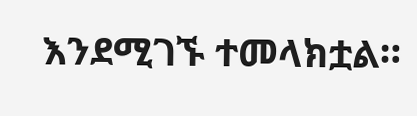እንደሚገኙ ተመላክቷል።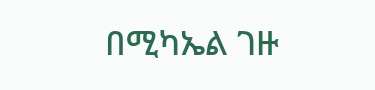በሚካኤል ገዙ